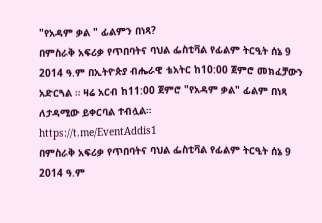"የአዳም ቃል " ፊልምን በነጻ?
በምስራቅ አፍሪቃ የጥበባትና ባህል ፌስቲቫል የፊልም ትርዒት ሰኔ 9 2014 ዓ.ም በኢትዮጵያ ብሔራዊ ቴአትር ከ10:00 ጀምሮ መክፈቻውን አድርጓል ። ዛሬ አርብ ከ11:00 ጀምሮ "የአዳም ቃል" ፊልም በነጻ ለታዳሚው ይቀርባል ተብሏል።
https://t.me/EventAddis1
በምስራቅ አፍሪቃ የጥበባትና ባህል ፌስቲቫል የፊልም ትርዒት ሰኔ 9 2014 ዓ.ም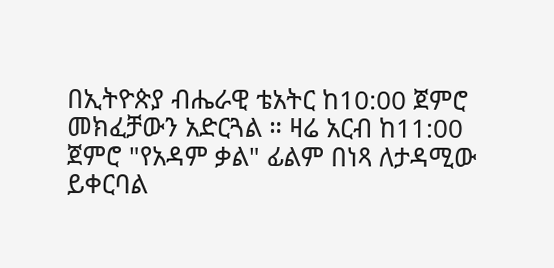በኢትዮጵያ ብሔራዊ ቴአትር ከ10:00 ጀምሮ መክፈቻውን አድርጓል ። ዛሬ አርብ ከ11:00 ጀምሮ "የአዳም ቃል" ፊልም በነጻ ለታዳሚው ይቀርባል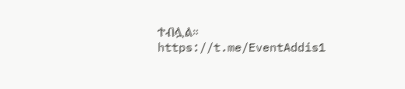ተብሏል።
https://t.me/EventAddis1